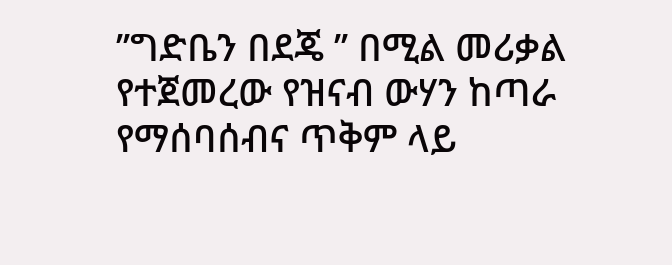’’ግድቤን በደጄ ’’ በሚል መሪቃል የተጀመረው የዝናብ ውሃን ከጣራ የማሰባሰብና ጥቅም ላይ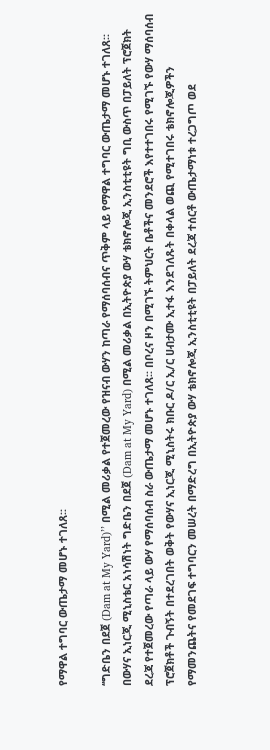የማዋል ተግባር ውጤታማ መሆኑ ተገለጸ፡፡

‘‘ግድቤን በደጀ (Dam at My Yard)’’ በሚል መሪቃል የተጀመረው የዝናብ ውሃን ከጣራ የማሰባሰብና ጥቅም ላይ የማዋል ተግባር ውጤታማ መሆኑ ተገለጸ፡፡ በውሃና ኢነርጂ ሚኒስቴር አነሳሽነት ግድቤን በደጀ (Dam at My Yard) በሚል መሪቃል በኢትዮጵያ ውሃ ቴክኖሎጂ ኢንስቲቲዩት ግቢ ውስጥ በፓይለት ፕሮጀክት ደረጃ የተጀመረው የጣራ ላይ ውሃ የማሰባሰብ ስራ ውጤታማ መሆኑ ተገለጸ፡፡ በቦረና ዞን በሚገኙ ትምህርት ቤቶችና መንደሮች እየተተገበሩ የሚገኙ የውሃ ማሰባሰብ ፕሮጀክቶች ጉብኝት በተደረገበት ወቅት የውሃና ኢነርጂ ሚኒስትሩ ክቡር ዶ/ር ኢ/ር ሀብታሙ ኢተፋ እንደገለጹት በቀላል ወጪ የሚተገበሩ ቴክኖሎጂዎችን የማመንጨትና የመደገፍ ተግባርን መሠረት በማድረግ በኢትዮጵያ ውሃ ቴክኖሎጂ ኢንስቲቲዩት በፓይለት ደረጃ ተሰርቶ ውጤታማነቱ ተረጋግጦ ወደ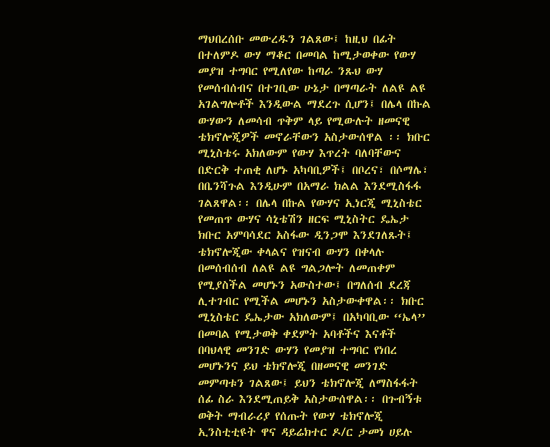ማህበረሰቡ መውረዱን ገልጸው፤ ከዚህ በፊት በተለምዶ ውሃ ማቆር በመባል ከሚታወቀው የውሃ መያዝ ተግባር የሚለየው ከጣራ ንጹህ ውሃ የመሰብሰብና በተገቢው ሁኔታ በማጣራት ለልዩ ልዩ አገልግሎቶች እንዲውል ማደረጉ ሲሆን፤ በሌላ በኩል ውሃውን ለመሳብ ጥቅም ላይ የሚውሉት ዘመናዊ ቴክኖሎጂዎች መኖራቸውን አስታውሰዋል ፡፡ ክቡር ሚኒስቴሩ አክለውም የውሃ እጥረት ባለባቸውና በድርቅ ተጠቂ ለሆኑ አካባቢዎች፤ በቦረና፣ በሶማሌ፣ በቤንሻጉል እንዲሁም በአማራ ክልል እንደሚስፋፋ ገልጸዋል፡፡ በሌላ በኩል የውሃና ኢነርጂ ሚኒስቴር የመጠጥ ውሃና ሳኒቴሽን ዘርፍ ሚኒስትር ዴኤታ ክቡር አምባሳደር አስፋው ዲንጋሞ እንደገለጹት፤ ቴክኖሎጂው ቀላልና የዝናብ ውሃን በቀላሉ በመሰብሰብ ለልዩ ልዩ ግልጋሎት ለመጠቀም የሚያስችል መሆኑን አውስተው፤ በግለሰብ ደረጃ ሊተገብር የሚችል መሆኑን አስታውቀዋል፡፡ ክቡር ሚኒስቴር ዴኤታው አክለውም፤ በአካባቢው ‘‘ኤላ’’ በመባል የሚታወቅ ቀደምት አባቶችና እናቶች በባህላዊ መንገድ ውሃን የመያዝ ተግባር የነበረ መሆኑንና ይህ ቴክኖሎጂ በዘመናዊ መንገድ መምጣቱን ገልጸው፤ ይህን ቴክኖሎጂ ለማስፋፋት ሰፊ ስራ እንደሚጠይቅ አስታውሰዋል፡፡ በጉብኝቱ ወቅት ማብራሪያ የሰጡት የውሃ ቴክኖሎጂ ኢንስቲቲዩት ዋና ዳይሬክተር ዶ/ር ታመነ ሀይሉ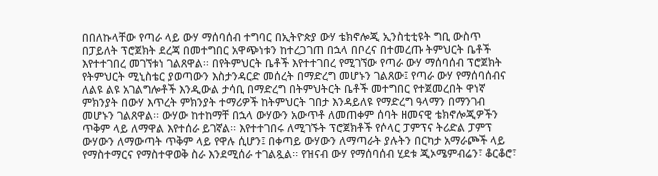በበለኩላቸው የጣራ ላይ ውሃ ማሰባሰብ ተግባር በኢትዮጵያ ውሃ ቴክኖሎጂ ኢንስቲቲዩት ግቢ ውስጥ በፓይለት ፕሮጀክት ደረጃ በመተግበር አዋጭነቱን ከተረጋገጠ በኋላ በቦረና በተመረጡ ትምህርት ቤቶች እየተተገበረ መገኘቱነ ገልጸዋል፡፡ በየትምህርት ቤቶች እየተተገበረ የሚገኘው የጣራ ውሃ ማሰባሰብ ፕሮጀክት የትምህርት ሚኒስቴር ያወጣውን እስታንዳርድ መሰረት በማድረግ መሆኑን ገልጸው፤ የጣራ ውሃ የማሰባሰብና ለልዩ ልዩ አገልግሎቶች እንዲውል ታሳቢ በማድረግ በትምህትርት ቤቶች መተግበር የተጀመረበት ዋነኛ ምክንያት በውሃ እጥረት ምክንያት ተማሪዎች ከትምህርት ገበታ እንዳይለዩ የማድረግ ዓላማን በማንገብ መሆኑን ገልጸዋል፡፡ ውሃው ከተከማቸ በኋላ ውሃውን አውጥቶ ለመጠቀም ሰባት ዘመናዊ ቴክኖሎጂዎችን ጥቅም ላይ ለማዋል እየተሰራ ይገኛል፡፡ እየተተገበሩ ለሚገኙት ፕሮጀክቶች የሶላር ፓምፕና ትሪድል ፓምፕ ውሃውን ለማውጣት ጥቅም ላይ የዋሉ ሲሆን፤ በቀጣይ ውሃውን ለማጣራት ያሉትን በርካታ አማራጮች ላይ የማስተማርና የማስተዋወቅ ስራ እንደሚሰራ ተገልጿል፡፡ የዝናብ ውሃ የማሰባሰብ ሂደቱ ጂኦሜምብሬን፣ ቆርቆሮ፣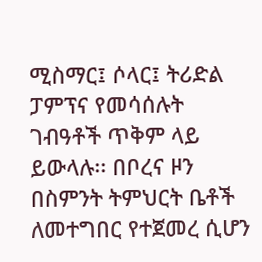ሚስማር፤ ሶላር፤ ትሪድል ፓምፕና የመሳሰሉት ገብዓቶች ጥቅም ላይ ይውላሉ፡፡ በቦረና ዞን በስምንት ትምህርት ቤቶች ለመተግበር የተጀመረ ሲሆን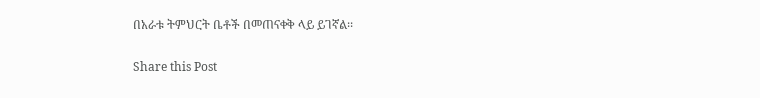በአራቱ ትምህርት ቤቶች በመጠናቀቅ ላይ ይገኛል፡፡

Share this Post